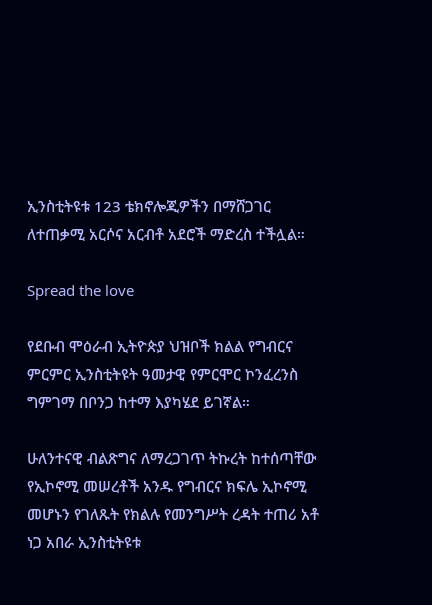ኢንስቲትዩቱ 123 ቴክኖሎጂዎችን በማሸጋገር ለተጠቃሚ አርሶና አርብቶ አደሮች ማድረስ ተችሏል።

Spread the love

የደቡብ ሞዕራብ ኢትዮጵያ ህዝቦች ክልል የግብርና ምርምር ኢንስቲትዩት ዓመታዊ የምርሞር ኮንፈረንስ ግምገማ በቦንጋ ከተማ እያካሄደ ይገኛል።

ሁለንተናዊ ብልጽግና ለማረጋገጥ ትኩረት ከተሰጣቸው የኢኮኖሚ መሠረቶች አንዱ የግብርና ክፍሌ ኢኮኖሚ መሆኑን የገለጹት የክልሉ የመንግሥት ረዳት ተጠሪ አቶ ነጋ አበራ ኢንስቲትዩቱ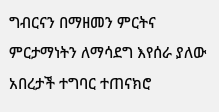ግብርናን በማዘመን ምርትና ምርታማነትን ለማሳደግ እየሰራ ያለው አበረታች ተግባር ተጠናክሮ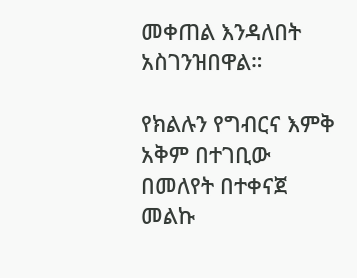መቀጠል እንዳለበት አስገንዝበዋል።

የክልሉን የግብርና እምቅ አቅም በተገቢው በመለየት በተቀናጀ መልኩ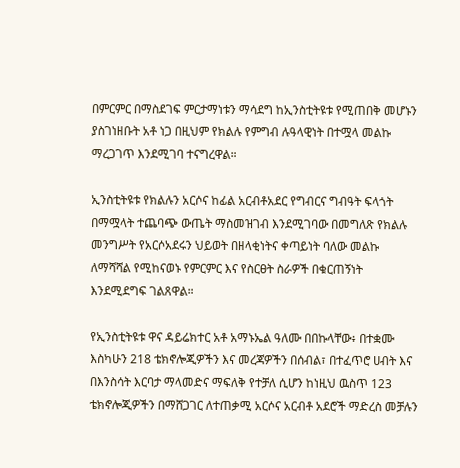በምርምር በማስደገፍ ምርታማነቱን ማሳደግ ከኢንስቲትዩቱ የሚጠበቅ መሆኑን ያስገነዘቡት አቶ ነጋ በዚህም የክልሉ የምግብ ሉዓላዊነት በተሟላ መልኩ ማረጋገጥ እንደሚገባ ተናግረዋል።

ኢንስቲትዩቱ የክልሉን አርሶና ከፊል አርብቶአደር የግብርና ግብዓት ፍላጎት በማሟላት ተጨባጭ ውጤት ማስመዝገብ እንደሚገባው በመግለጽ የክልሉ መንግሥት የአርሶአደሩን ህይወት በዘላቂነትና ቀጣይነት ባለው መልኩ ለማሻሻል የሚከናወኑ የምርምር እና የስርፀት ስራዎች በቁርጠኝነት እንደሚደግፍ ገልጸዋል።

የኢንስቲትዩቱ ዋና ዳይሬክተር አቶ አማኑኤል ዓለሙ በበኩላቸው፥ በተቋሙ እስካሁን 218 ቴክኖሎጂዎችን እና መረጃዎችን በሰብል፣ በተፈጥሮ ሀብት እና በእንስሳት እርባታ ማላመድና ማፍለቅ የተቻለ ሲሆን ከነዚህ ዉስጥ 123 ቴክኖሎጂዎችን በማሸጋገር ለተጠቃሚ አርሶና አርብቶ አደሮች ማድረስ መቻሉን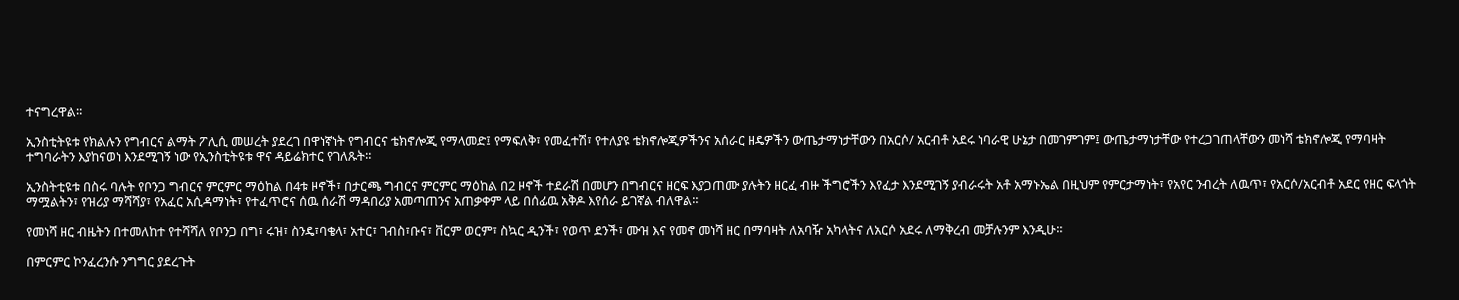ተናግረዋል።

ኢንስቲትዩቱ የክልሉን የግብርና ልማት ፖሊሲ መሠረት ያደረገ በዋነኛነት የግብርና ቴክኖሎጂ የማላመድ፤ የማፍለቅ፣ የመፈተሽ፣ የተለያዩ ቴክኖሎጂዎችንና አሰራር ዘዴዎችን ውጤታማነታቸውን በአርሶ/ አርብቶ አደሩ ነባራዊ ሁኔታ በመገምገም፤ ውጤታማነታቸው የተረጋገጠላቸውን መነሻ ቴክኖሎጂ የማባዛት ተግባራትን እያከናወነ እንደሚገኝ ነው የኢንስቲትዩቱ ዋና ዳይሬክተር የገለጹት።

ኢንስትቲዩቱ በስሩ ባሉት የቦንጋ ግብርና ምርምር ማዕከል በ4ቱ ዞኖች፣ በታርጫ ግብርና ምርምር ማዕከል በ2 ዞኖች ተደራሽ በመሆን በግብርና ዘርፍ እያጋጠሙ ያሉትን ዘርፈ ብዙ ችግሮችን እየፈታ እንደሚገኝ ያብራሩት አቶ አማኑኤል በዚህም የምርታማነት፣ የአየር ንብረት ለዉጥ፣ የአርሶ/አርብቶ አደር የዘር ፍላጎት ማሟልትን፣ የዝሪያ ማሻሻያ፣ የአፈር አሲዳማነት፣ የተፈጥሮና ሰዉ ሰራሽ ማዳበሪያ አመጣጠንና አጠቃቀም ላይ በሰፊዉ አቅዶ እየሰራ ይገኛል ብለዋል።

የመነሻ ዘር ብዜትን በተመለከተ የተሻሻለ የቦንጋ በግ፣ ሩዝ፣ ስንዴ፣ባቄላ፣ አተር፣ ገብስ፣ቡና፣ ቨርም ወርም፣ ስኳር ዲንች፣ የወጥ ደንች፣ ሙዝ እና የመኖ መነሻ ዘር በማባዛት ለአባዥ አካላትና ለአርሶ አደሩ ለማቅረብ መቻሉንም እንዲሁ።

በምርምር ኮንፈረንሱ ንግግር ያደረጉት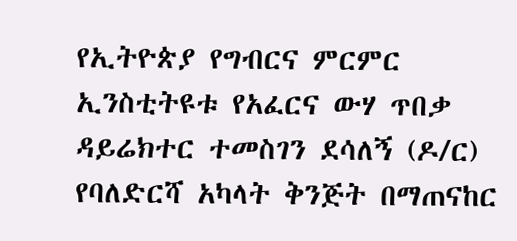የኢትዮጵያ የግብርና ምርምር ኢንስቲትዩቱ የአፈርና ውሃ ጥበቃ ዳይሬክተር ተመስገን ደሳለኝ (ዶ/ር) የባለድርሻ አካላት ቅንጅት በማጠናከር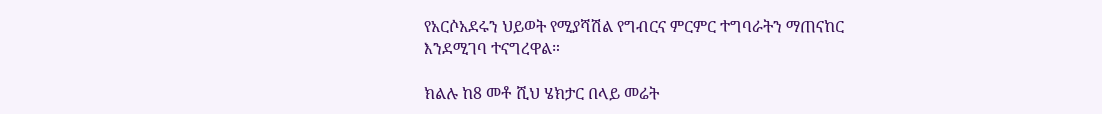የአርሶአደሩን ህይወት የሚያሻሽል የግብርና ምርምር ተግባራትን ማጠናከር እንደሚገባ ተናግረዋል።

ክልሉ ከ8 መቶ ሺህ ሄክታር በላይ መሬት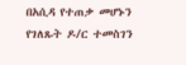በአሲዳ የተጠቃ መሆኑን የገለጹት ዶ/ር ተመስገን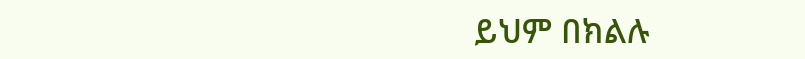ይህም በክልሉ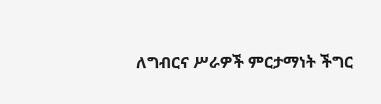ለግብርና ሥራዎች ምርታማነት ችግር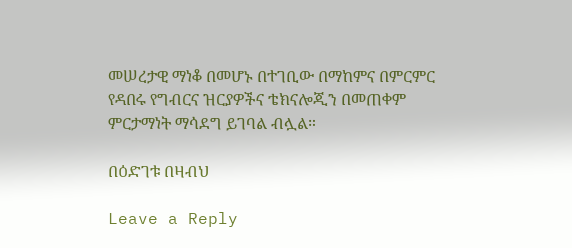መሠረታዊ ማነቆ በመሆኑ በተገቢው በማከምና በምርምር የዳበሩ የግብርና ዝርያዎችና ቴክናሎጂን በመጠቀም ምርታማነት ማሳደግ ይገባል ብሏል።

በዕድገቱ በዛብህ

Leave a Reply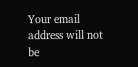Your email address will not be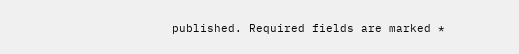published. Required fields are marked *